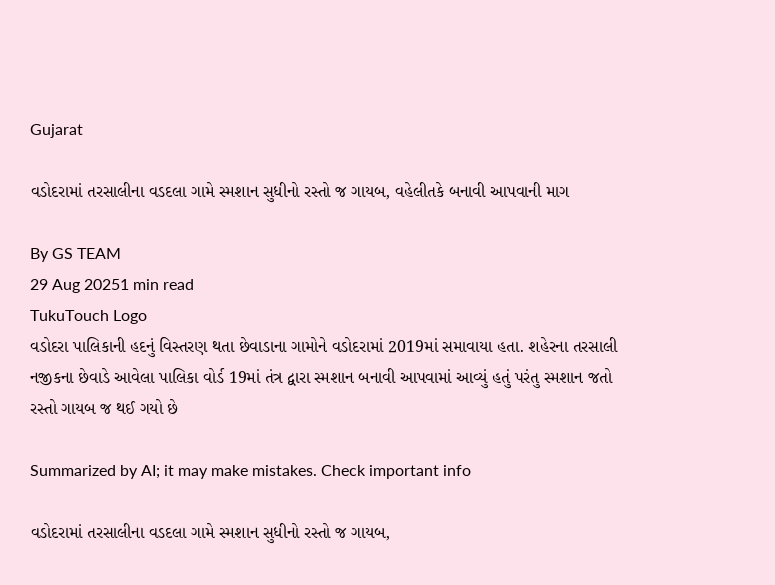Gujarat

વડોદરામાં તરસાલીના વડદલા ગામે સ્મશાન સુધીનો રસ્તો જ ગાયબ, વહેલીતકે બનાવી આપવાની માગ

By GS TEAM
29 Aug 20251 min read
TukuTouch Logo
વડોદરા પાલિકાની હદનું વિસ્તરણ થતા છેવાડાના ગામોને વડોદરામાં 2019માં સમાવાયા હતા. શહેરના તરસાલી નજીકના છેવાડે આવેલા પાલિકા વોર્ડ 19માં તંત્ર દ્વારા સ્મશાન બનાવી આપવામાં આવ્યું હતું પરંતુ સ્મશાન જતો રસ્તો ગાયબ જ થઈ ગયો છે

Summarized by AI; it may make mistakes. Check important info

વડોદરામાં તરસાલીના વડદલા ગામે સ્મશાન સુધીનો રસ્તો જ ગાયબ,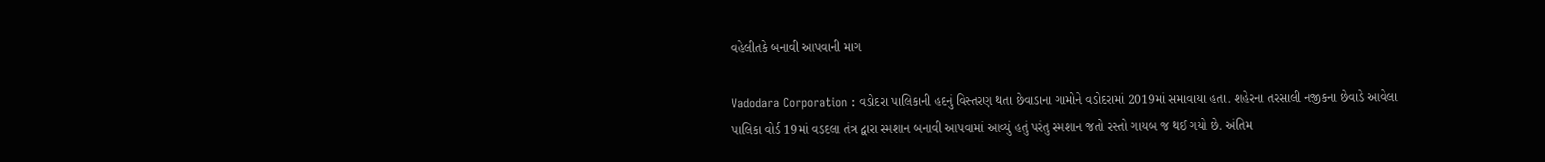વહેલીતકે બનાવી આપવાની માગ

Vadodara Corporation : વડોદરા પાલિકાની હદનું વિસ્તરણ થતા છેવાડાના ગામોને વડોદરામાં 2019માં સમાવાયા હતા. શહેરના તરસાલી નજીકના છેવાડે આવેલા પાલિકા વોર્ડ 19માં વડદલા તંત્ર દ્વારા સ્મશાન બનાવી આપવામાં આવ્યું હતું પરંતુ સ્મશાન જતો રસ્તો ગાયબ જ થઈ ગયો છે. અંતિમ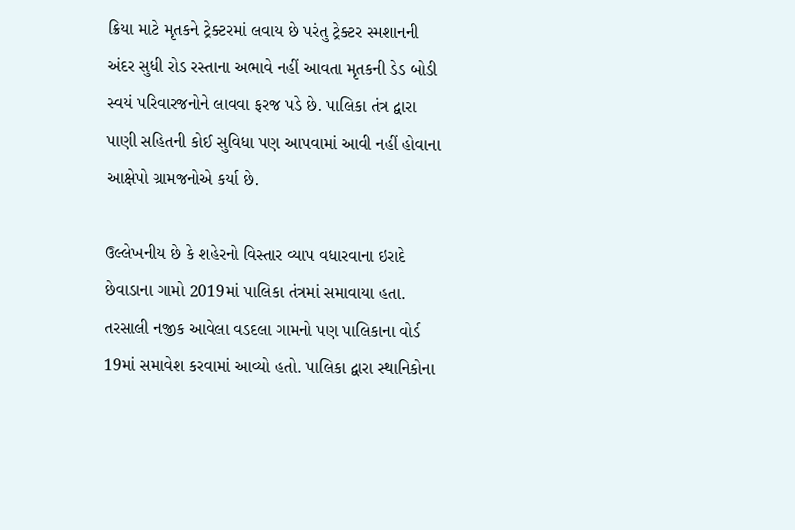ક્રિયા માટે મૃતકને ટ્રેક્ટરમાં લવાય છે પરંતુ ટ્રેક્ટર સ્મશાનની અંદર સુધી રોડ રસ્તાના અભાવે નહીં આવતા મૃતકની ડેડ બોડી સ્વયં પરિવારજનોને લાવવા ફરજ પડે છે. પાલિકા તંત્ર દ્વારા પાણી સહિતની કોઈ સુવિધા પણ આપવામાં આવી નહીં હોવાના આક્ષેપો ગ્રામજનોએ કર્યા છે.

ઉલ્લેખનીય છે કે શહેરનો વિસ્તાર વ્યાપ વધારવાના ઇરાદે છેવાડાના ગામો 2019માં પાલિકા તંત્રમાં સમાવાયા હતા. તરસાલી નજીક આવેલા વડદલા ગામનો પણ પાલિકાના વોર્ડ 19માં સમાવેશ કરવામાં આવ્યો હતો. પાલિકા દ્વારા સ્થાનિકોના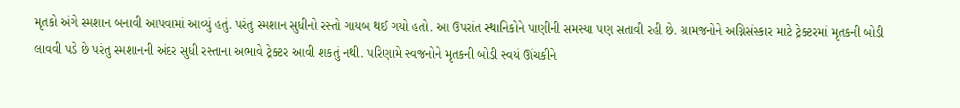મૃતકો અંગે સ્મશાન બનાવી આપવામાં આવ્યું હતું. પરંતુ સ્મશાન સુધીનો રસ્તો ગાયબ થઈ ગયો હતો. આ ઉપરાંત સ્થાનિકોને પાણીની સમસ્યા પણ સતાવી રહી છે. ગ્રામજનોને અગ્નિસંસ્કાર માટે ટ્રેક્ટરમાં મૃતકની બોડી લાવવી પડે છે પરંતુ સ્મશાનની અંદર સુધી રસ્તાના અભાવે ટ્રેક્ટર આવી શકતું નથી. પરિણામે સ્વજનોને મૃતકની બોડી સ્વયં ઊંચકીને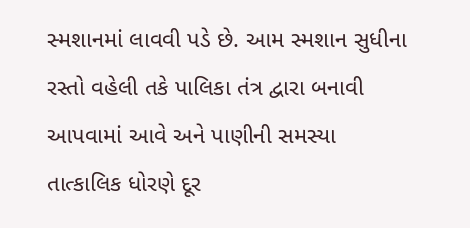સ્મશાનમાં લાવવી પડે છે. આમ સ્મશાન સુધીના રસ્તો વહેલી તકે પાલિકા તંત્ર દ્વારા બનાવી આપવામાં આવે અને પાણીની સમસ્યા તાત્કાલિક ધોરણે દૂર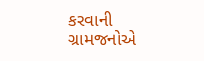કરવાની ગ્રામજનોએ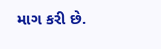માગ કરી છે.